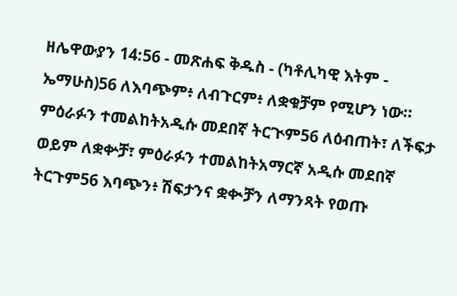ዘሌዋውያን 14:56 - መጽሐፍ ቅዱስ - (ካቶሊካዊ እትም - ኤማሁስ)56 ለእባጭም፥ ለብጉርም፥ ለቋቁቻም የሚሆን ነው። ምዕራፉን ተመልከትአዲሱ መደበኛ ትርጒም56 ለዕብጠት፣ ለችፍታ ወይም ለቋቍቻ፣ ምዕራፉን ተመልከትአማርኛ አዲሱ መደበኛ ትርጉም56 እባጭን፥ ሽፍታንና ቋቊቻን ለማንጻት የወጡ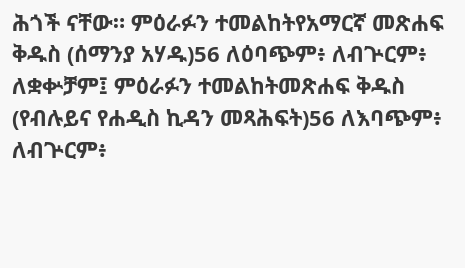ሕጎች ናቸው። ምዕራፉን ተመልከትየአማርኛ መጽሐፍ ቅዱስ (ሰማንያ አሃዱ)56 ለዕባጭም፥ ለብጕርም፥ ለቋቍቻም፤ ምዕራፉን ተመልከትመጽሐፍ ቅዱስ (የብሉይና የሐዲስ ኪዳን መጻሕፍት)56 ለእባጭም፥ ለብጕርም፥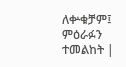ለቍቁቻም፤ ምዕራፉን ተመልከት |